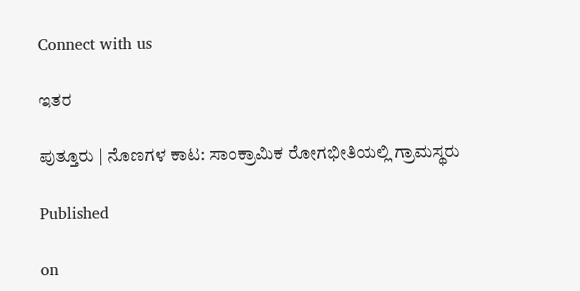Connect with us

ಇತರ

ಪುತ್ತೂರು | ನೊಣಗಳ ಕಾಟ: ಸಾಂಕ್ರಾಮಿಕ ರೋಗಭೀತಿಯಲ್ಲಿ ಗ್ರಾಮಸ್ಥರು

Published

on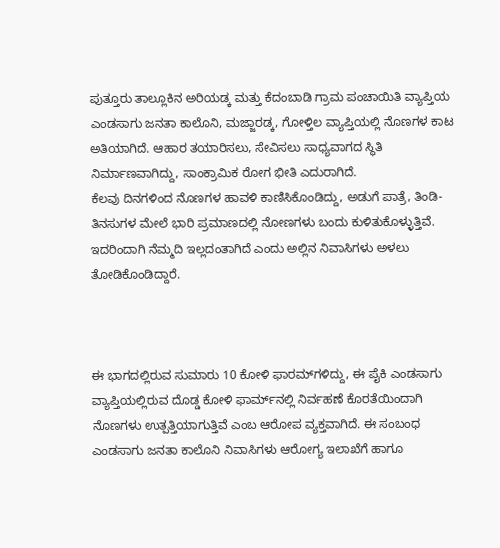ಪುತ್ತೂರು ತಾಲ್ಲೂಕಿನ ಅರಿಯಡ್ಕ ಮತ್ತು ಕೆದಂಬಾಡಿ ಗ್ರಾಮ ಪಂಚಾಯಿತಿ ವ್ಯಾಪ್ತಿಯ ಎಂಡಸಾಗು ಜನತಾ ಕಾಲೊನಿ, ಮಜ್ಜಾರಡ್ಕ, ಗೋಳ್ತಿಲ ವ್ಯಾಪ್ತಿಯಲ್ಲಿ ನೊಣಗಳ ಕಾಟ ಅತಿಯಾಗಿದೆ. ಆಹಾರ ತಯಾರಿಸಲು, ಸೇವಿಸಲು ಸಾಧ್ಯವಾಗದ ಸ್ಥಿತಿ ನಿರ್ಮಾಣವಾಗಿದ್ದು, ಸಾಂಕ್ರಾಮಿಕ ರೋಗ ಭೀತಿ ಎದುರಾಗಿದೆ.
ಕೆಲವು ದಿನಗಳಿಂದ ನೊಣಗಳ ಹಾವಳಿ ಕಾಣಿಸಿಕೊಂಡಿದ್ದು, ಅಡುಗೆ ಪಾತ್ರೆ, ತಿಂಡಿ-ತಿನಸುಗಳ ಮೇಲೆ ಭಾರಿ ಪ್ರಮಾಣದಲ್ಲಿ ನೋಣಗಳು ಬಂದು ಕುಳಿತುಕೊಳ್ಳುತ್ತಿವೆ. ಇದರಿಂದಾಗಿ ನೆಮ್ಮದಿ ಇಲ್ಲದಂತಾಗಿದೆ ಎಂದು ಅಲ್ಲಿನ ನಿವಾಸಿಗಳು ಅಳಲು ತೋಡಿಕೊಂಡಿದ್ದಾರೆ.



ಈ ಭಾಗದಲ್ಲಿರುವ ಸುಮಾರು 10 ಕೋಳಿ ಫಾರಮ್‌ಗಳಿದ್ದು, ಈ ಪೈಕಿ ಎಂಡಸಾಗು ವ್ಯಾಪ್ತಿಯಲ್ಲಿರುವ ದೊಡ್ಡ ಕೋಳಿ ಫಾರ್ಮ್‌ನಲ್ಲಿ ನಿರ್ವಹಣೆ ಕೊರತೆಯಿಂದಾಗಿ ನೊಣಗಳು ಉತ್ಪತ್ತಿಯಾಗುತ್ತಿವೆ ಎಂಬ ಆರೋಪ ವ್ಯಕ್ತವಾಗಿದೆ. ಈ ಸಂಬಂಧ ಎಂಡಸಾಗು ಜನತಾ ಕಾಲೊನಿ ನಿವಾಸಿಗಳು ಆರೋಗ್ಯ ಇಲಾಖೆಗೆ ಹಾಗೂ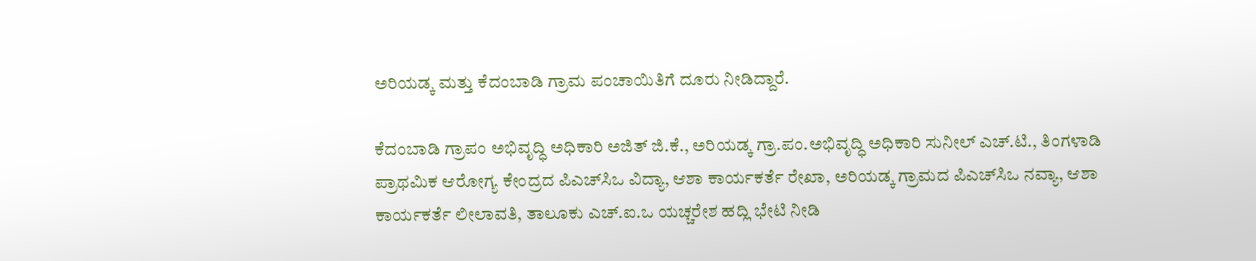ಅರಿಯಡ್ಕ ಮತ್ತು ಕೆದಂಬಾಡಿ ಗ್ರಾಮ ಪಂಚಾಯಿತಿಗೆ ದೂರು ನೀಡಿದ್ದಾರೆ.

ಕೆದಂಬಾಡಿ ಗ್ರಾಪಂ ಅಭಿವೃದ್ಧಿ ಅಧಿಕಾರಿ ಅಜಿತ್ ಜಿ.ಕೆ., ಅರಿಯಡ್ಕ ಗ್ರಾ.ಪಂ.ಅಭಿವೃದ್ಧಿ ಅಧಿಕಾರಿ ಸುನೀಲ್ ಎಚ್.ಟಿ., ತಿಂಗಳಾಡಿ ಪ್ರಾಥಮಿಕ ಆರೋಗ್ಯ ಕೇಂದ್ರದ ಪಿಎಚ್‌ಸಿಒ ವಿದ್ಯಾ, ಆಶಾ ಕಾರ್ಯಕರ್ತೆ ರೇಖಾ, ಅರಿಯಡ್ಕ ಗ್ರಾಮದ ಪಿಎಚ್‌ಸಿಒ ನವ್ಯಾ, ಆಶಾ ಕಾರ್ಯಕರ್ತೆ ಲೀಲಾವತಿ, ತಾಲೂಕು ಎಚ್.ಐ.ಒ ಯಚ್ಚರೇಶ ಹದ್ಲಿ ಭೇಟಿ ನೀಡಿ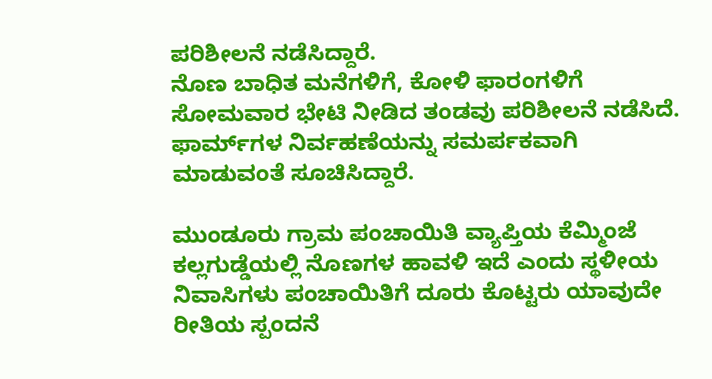ಪರಿಶೀಲನೆ ನಡೆಸಿದ್ದಾರೆ.
ನೊಣ ಬಾಧಿತ ಮನೆಗಳಿಗೆ, ಕೋಳಿ ಫಾರಂಗಳಿಗೆ ಸೋಮವಾರ ಭೇಟಿ ನೀಡಿದ ತಂಡವು ಪರಿಶೀಲನೆ ನಡೆಸಿದೆ. ಫಾರ್ಮ್‌ಗಳ ನಿರ್ವಹಣೆಯನ್ನು ಸಮರ್ಪಕವಾಗಿ ಮಾಡುವಂತೆ ಸೂಚಿಸಿದ್ದಾರೆ.

ಮುಂಡೂರು ಗ್ರಾಮ ಪಂಚಾಯಿತಿ ವ್ಯಾಪ್ತಿಯ ಕೆಮ್ಮಿಂಜೆ ಕಲ್ಲಗುಡ್ಡೆಯಲ್ಲಿ ನೊಣಗಳ ಹಾವಳಿ ಇದೆ ಎಂದು ಸ್ಥಳೀಯ ನಿವಾಸಿಗಳು ಪಂಚಾಯಿತಿಗೆ ದೂರು ಕೊಟ್ಟರು ಯಾವುದೇ ರೀತಿಯ ಸ್ಪಂದನೆ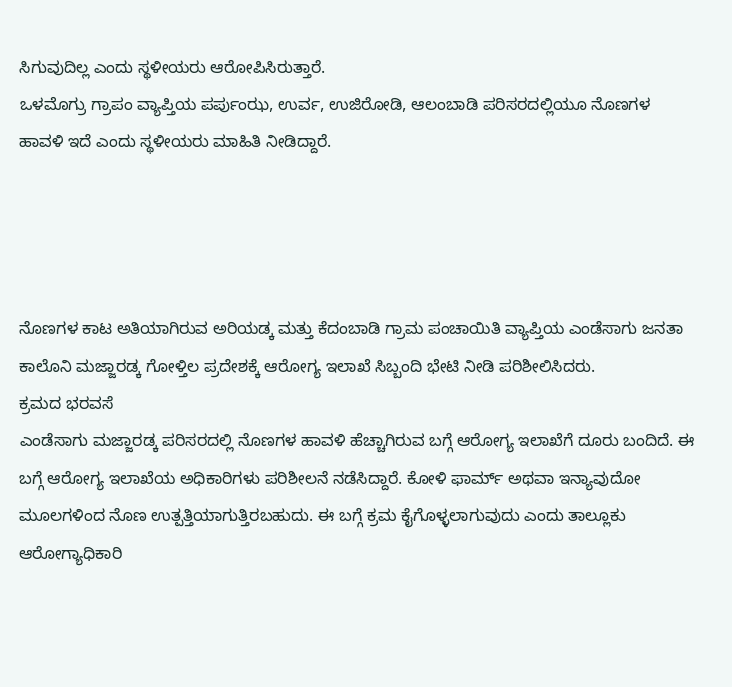ಸಿಗುವುದಿಲ್ಲ ಎಂದು ಸ್ಥಳೀಯರು ಆರೋಪಿಸಿರುತ್ತಾರೆ.
ಒಳಮೊಗ್ರು ಗ್ರಾಪಂ ವ್ಯಾಪ್ತಿಯ ಪರ್ಪುಂಝ, ಉರ್ವ, ಉಜಿರೋಡಿ, ಆಲಂಬಾಡಿ ಪರಿಸರದಲ್ಲಿಯೂ ನೊಣಗಳ ಹಾವಳಿ ಇದೆ ಎಂದು ಸ್ಥಳೀಯರು ಮಾಹಿತಿ ನೀಡಿದ್ದಾರೆ.




ನೊಣಗಳ ಕಾಟ ಅತಿಯಾಗಿರುವ ಅರಿಯಡ್ಕ ಮತ್ತು ಕೆದಂಬಾಡಿ ಗ್ರಾಮ ಪಂಚಾಯಿತಿ ವ್ಯಾಪ್ತಿಯ ಎಂಡೆಸಾಗು ಜನತಾ ಕಾಲೊನಿ ಮಜ್ಜಾರಡ್ಕ ಗೋಳ್ತಿಲ ಪ್ರದೇಶಕ್ಕೆ ಆರೋಗ್ಯ ಇಲಾಖೆ ಸಿಬ್ಬಂದಿ ಭೇಟಿ ನೀಡಿ ಪರಿಶೀಲಿಸಿದರು.
ಕ್ರಮದ ಭರವಸೆ
ಎಂಡೆಸಾಗು ಮಜ್ಜಾರಡ್ಕ ಪರಿಸರದಲ್ಲಿ ನೊಣಗಳ ಹಾವಳಿ ಹೆಚ್ಚಾಗಿರುವ ಬಗ್ಗೆ ಆರೋಗ್ಯ ಇಲಾಖೆಗೆ ದೂರು ಬಂದಿದೆ. ಈ ಬಗ್ಗೆ ಆರೋಗ್ಯ ಇಲಾಖೆಯ ಅಧಿಕಾರಿಗಳು ಪರಿಶೀಲನೆ ನಡೆಸಿದ್ದಾರೆ. ಕೋಳಿ ಫಾರ್ಮ್‌ ಅಥವಾ ಇನ್ಯಾವುದೋ ಮೂಲಗಳಿಂದ ನೊಣ ಉತ್ಪತ್ತಿಯಾಗುತ್ತಿರಬಹುದು. ಈ ಬಗ್ಗೆ ಕ್ರಮ ಕೈಗೊಳ್ಳಲಾಗುವುದು ಎಂದು ತಾಲ್ಲೂಕು ಆರೋಗ್ಯಾಧಿಕಾರಿ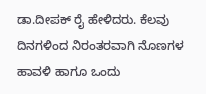ಡಾ.ದೀಪಕ್ ರೈ ಹೇಳಿದರು. ಕೆಲವು ದಿನಗಳಿಂದ ನಿರಂತರವಾಗಿ ನೊಣಗಳ ಹಾವಳಿ ಹಾಗೂ ಒಂದು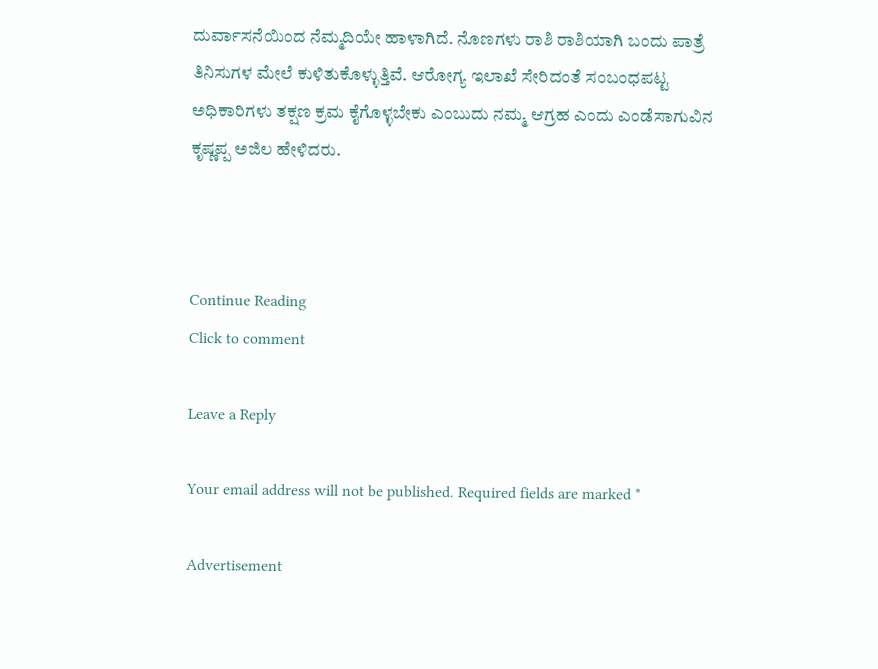ದುರ್ವಾಸನೆಯಿಂದ ನೆಮ್ಮದಿಯೇ ಹಾಳಾಗಿದೆ. ನೊಣಗಳು ರಾಶಿ ರಾಶಿಯಾಗಿ ಬಂದು ಪಾತ್ರೆ ತಿನಿಸುಗಳ ಮೇಲೆ ಕುಳಿತುಕೊಳ್ಳುತ್ತಿವೆ. ಆರೋಗ್ಯ ಇಲಾಖೆ ಸೇರಿದಂತೆ ಸಂಬಂಧಪಟ್ಟ ಅಧಿಕಾರಿಗಳು ತಕ್ಷಣ ಕ್ರಮ ಕೈಗೊಳ್ಳಬೇಕು ಎಂಬುದು ನಮ್ಮ ಆಗ್ರಹ ಎಂದು ಎಂಡೆಸಾಗುವಿನ ಕೃಷ್ಣಪ್ಪ ಅಜಿಲ ಹೇಳಿದರು.



Continue Reading
Click to comment

Leave a Reply

Your email address will not be published. Required fields are marked *

Advertisement